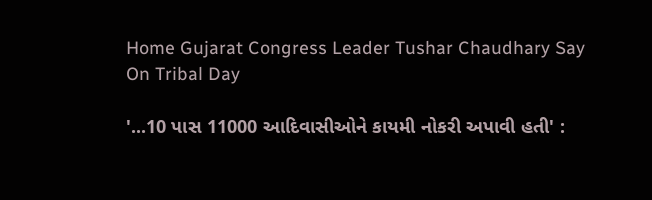Home Gujarat Congress Leader Tushar Chaudhary Say On Tribal Day

'...10 પાસ 11000 આદિવાસીઓને કાયમી નોકરી અપાવી હતી' :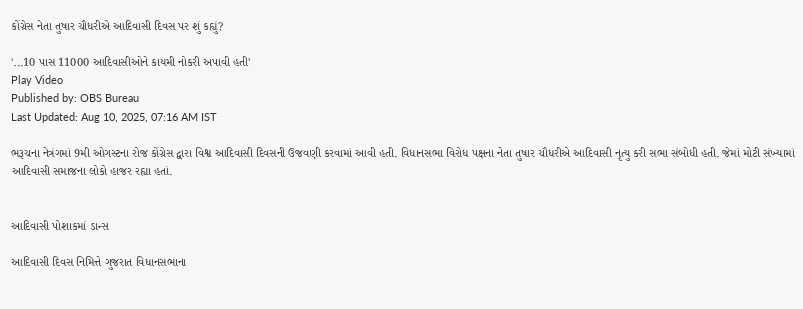કોંગ્રેસ નેતા તુષાર ચૌધરીએ આદિવાસી દિવસ પર શું કહ્યું?

'...10 પાસ 11000 આદિવાસીઓને કાયમી નોકરી અપાવી હતી'
Play Video
Published by: OBS Bureau
Last Updated: Aug 10, 2025, 07:16 AM IST

ભરૂચના નેત્રંગમાં 9મી ઓગસ્ટના રોજ કોંગ્રેસ દ્વારા વિશ્વ આદિવાસી દિવસની ઉજવણી કરવામાં આવી હતી. વિધાનસભા વિરોધ પક્ષના નેતા તુષાર ચૌધરીએ આદિવાસી નૃત્યુ કરી સભા સંબોધી હતી. જેમાં મોટી સંખ્યામાં આદિવાસી સમાજના લોકો હાજર રહ્યા હતાં.


આદિવાસી પોશાકમાં ડાન્સ

આદિવાસી દિવસ નિમિત્તે ગુજરાત વિધાનસભાના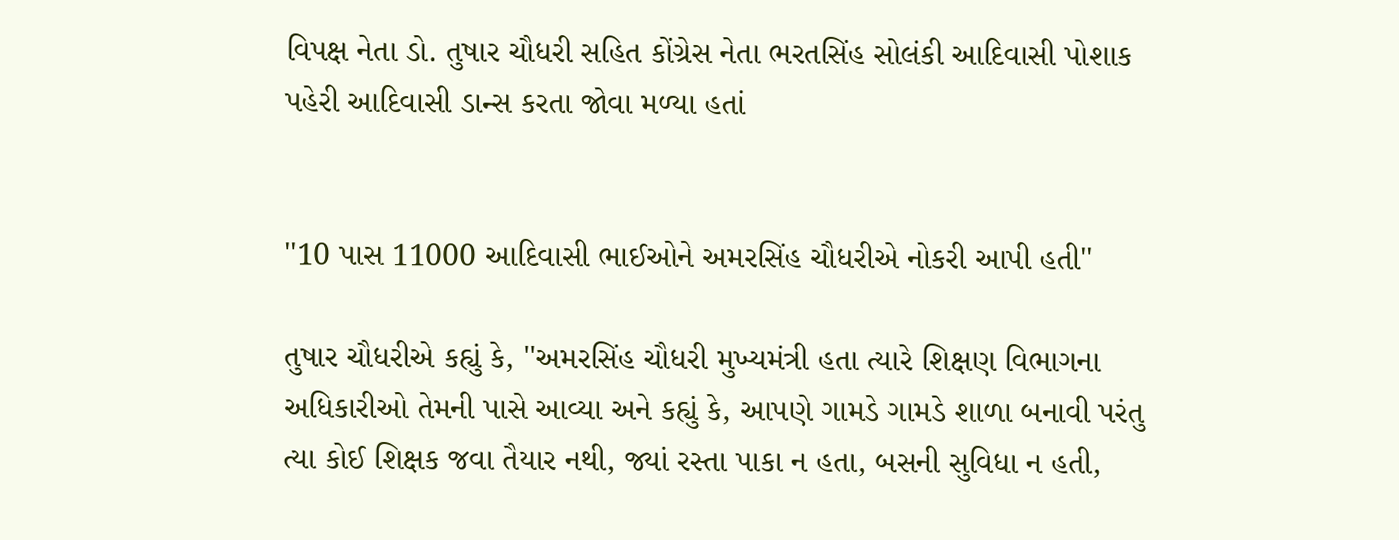વિપક્ષ નેતા ડો. તુષાર ચૌધરી સહિત કોંગ્રેસ નેતા ભરતસિંહ સોલંકી આદિવાસી પોશાક પહેરી આદિવાસી ડાન્સ કરતા જોવા મળ્યા હતાં


''10 પાસ 11000 આદિવાસી ભાઈઓને અમરસિંહ ચૌધરીએ નોકરી આપી હતી''

તુષાર ચૌધરીએ કહ્યું કે, ''અમરસિંહ ચૌધરી મુખ્યમંત્રી હતા ત્યારે શિક્ષણ વિભાગના અધિકારીઓ તેમની પાસે આવ્યા અને કહ્યું કે, આપણે ગામડે ગામડે શાળા બનાવી પરંતુ ત્યા કોઈ શિક્ષક જવા તૈયાર નથી, જ્યાં રસ્તા પાકા ન હતા, બસની સુવિધા ન હતી,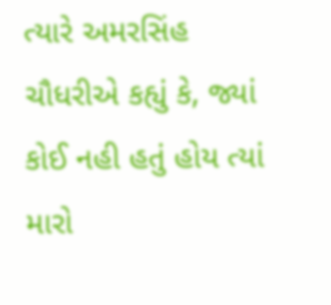ત્યારે અમરસિંહ ચૌધરીએ કહ્યું કે, જ્યાં કોઈ નહી હતું હોય ત્યાં મારો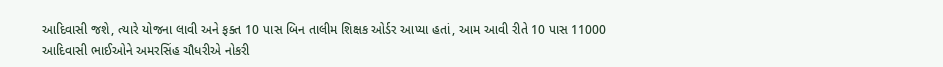આદિવાસી જશે, ત્યારે યોજના લાવી અને ફક્ત 10 પાસ બિન તાલીમ શિક્ષક ઓર્ડર આપ્યા હતાં, આમ આવી રીતે 10 પાસ 11000 આદિવાસી ભાઈઓને અમરસિંહ ચૌધરીએ નોકરી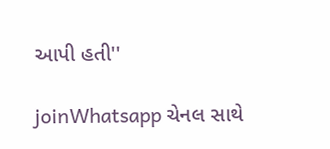આપી હતી''

joinWhatsapp ચેનલ સાથે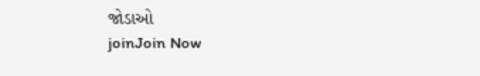જોડાઓ
joinJoin Now